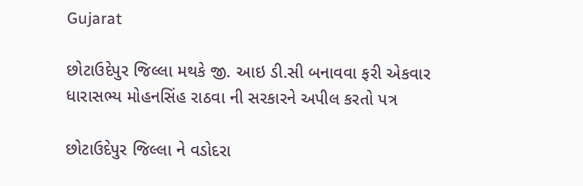Gujarat

છોટાઉદેપુર જિલ્લા મથકે જી. આઇ ડી.સી બનાવવા ફરી એકવાર ધારાસભ્ય મોહનસિંહ રાઠવા ની સરકારને અપીલ કરતો પત્ર

છોટાઉદેપુર જિલ્લા ને વડોદરા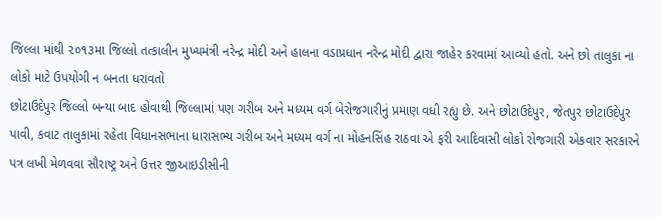જિલ્લા માંથી ૨૦૧૩મા જિલ્લો તત્કાલીન મુખ્યમંત્રી નરેન્દ્ર મોદી અને હાલના વડાપ્રધાન નરેન્દ્ર મોદી દ્વારા જાહેર કરવામાં આવ્યો હતો. અને છો તાલુકા ના લોકો માટે ઉપયોગી ન બનતા ધરાવતો
છોટાઉદેપુર જિલ્લો બન્યા બાદ હોવાથી જિલ્લામાં પણ ગરીબ અને મધ્યમ વર્ગ બેરોજગારીનું પ્રમાણ વધી રહ્યુ છે. અને છોટાઉદેપુર, જેતપુર છોટાઉદેપુર પાવી, કવાટ તાલુકામાં રહેતા વિધાનસભાના ધારાસભ્ય ગરીબ અને મધ્યમ વર્ગ ના મોહનસિંહ રાઠવા એ ફરી આદિવાસી લોકો રોજગારી એકવાર સરકારને પત્ર લખી મેળવવા સૌરાષ્ટ્ર અને ઉત્તર જીઆઇડીસીની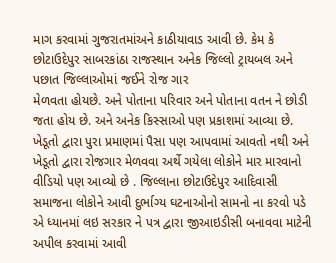માગ કરવામાં ગુજરાતમાંઅને કાઠીયાવાડ આવી છે. કેમ કે છોટાઉદેપુર સાબરકાંઠા રાજસ્થાન અનેક જિલ્લો ટ્રાયબલ અને પછાત જિલ્લાઓમાં જઈને રોજ ગાર
મેળવતા હોયછે. અને પોતાના પરિવાર અને પોતાના વતન ને છોડી જતા હોય છે. અને અનેક કિસ્સાઓ પણ પ્રકાશમાં આવ્યા છે. ખેડૂતો દ્વારા પુરા પ્રમાણમાં પૈસા પણ આપવામાં આવતો નથી અને ખેડૂતો દ્વારા રોજગાર મેળવવા અર્થે ગયેલા લોકોને માર મારવાનો વીડિયો પણ આવ્યો છે . જિલ્લાના છોટાઉદેપુર આદિવાસી સમાજના લોકોને આવી દુર્ભાગ્ય ઘટનાઓનો સામનો ના કરવો પડે એ ધ્યાનમાં લઇ સરકાર ને પત્ર દ્વારા જીઆઇડીસી બનાવવા માટેની અપીલ કરવામાં આવી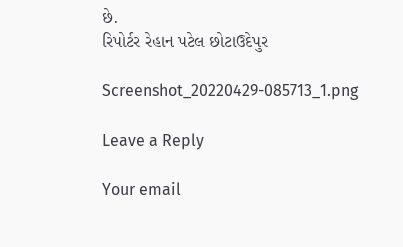છે.
રિપોર્ટર રેહાન પટેલ છોટાઉદેપુર

Screenshot_20220429-085713_1.png

Leave a Reply

Your email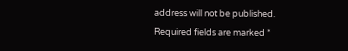address will not be published. Required fields are marked *